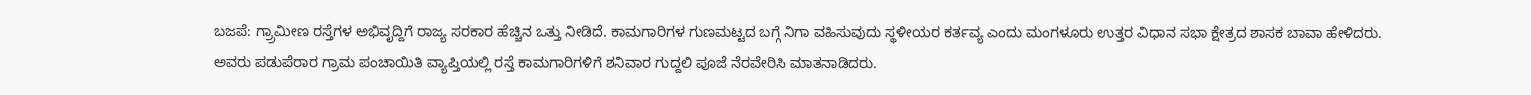ಬಜಪೆ: ಗ್ರ್ರಾಮೀಣ ರಸ್ತೆಗಳ ಅಭಿವೃದ್ದಿಗೆ ರಾಜ್ಯ ಸರಕಾರ ಹೆಚ್ಚಿನ ಒತ್ತು ನೀಡಿದೆ. ಕಾಮಗಾರಿಗಳ ಗುಣಮಟ್ಟದ ಬಗ್ಗೆ ನಿಗಾ ವಹಿಸುವುದು ಸ್ಥಳೀಯರ ಕರ್ತವ್ಯ ಎಂದು ಮಂಗಳೂರು ಉತ್ತರ ವಿಧಾನ ಸಭಾ ಕ್ಷೇತ್ರದ ಶಾಸಕ ಬಾವಾ ಹೇಳಿದರು.
ಅವರು ಪಡುಪೆರಾರ ಗ್ರಾಮ ಪಂಚಾಯಿತಿ ವ್ಯಾಪ್ತಿಯಲ್ಲಿ ರಸ್ತೆ ಕಾಮಗಾರಿಗಳಿಗೆ ಶನಿವಾರ ಗುದ್ದಲಿ ಪೂಜೆ ನೆರವೇರಿಸಿ ಮಾತನಾಡಿದರು.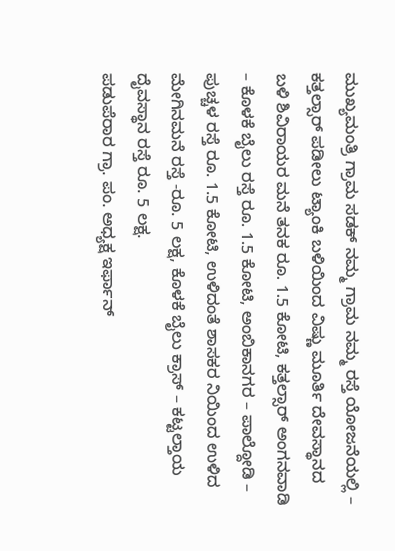ಮುಖ್ಯಮಂತ್ರಿ ಗ್ರಾಮ ಸಡಕ್ ನಮ್ಮ ಗ್ರಾಮ ನಮ್ಮ ರಸ್ತೆ ಯೋಜನೆಯಲ್ಲಿ – ಕತ್ತಲ್ಸಾರ್ ಪಡೀಲು ಟ್ಯಾಂಕಿ ಬಳಿಯಿಂದ ವಿಷ್ಣು ಮೂರ್ತಿ ದೇವಸ್ಥಾನದ ಬಳಿ ಶಿವಿರಾಯರ ಮನೆ ತನಕ ರೂ. 1.5 ಕೋಟಿ, ಕತ್ತಲ್ಸಾರ್ ಅಂಗನವಾಡಿ – ಕೊಳಕೆ ಬೈಲು ರಸ್ತೆ ರೂ. 1.5 ಕೋಟಿ, ಅಂಬಿಕಾನಗರ – ಪಾಲ್ದೋಡಿ – ಪುಚ್ಚಳ ರಸ್ತೆ ರೂ. 1.5 ಕೋಟಿ, ಉಳಿದಂತೆ ಶಾಸಕರ ನಿಯಿಂದ ಉಳಿದ ಮೇಗಿನಮನೆ ರಸ್ತೆ -ರೂ. 5 ಲಕ್ಷ, ಕೊಳಕೆ ಬೈಲು ಕ್ರಾಸ್ – ಕಟ್ಟಲ್ತಾಯ ದೈವಸ್ಥಾನ ರಸ್ತೆ ರೂ. 5 ಲಕ್ಷ.
ಪಡುಪೆರಾರ ಗ್ರಾ. ಪಂ. ಅಧ್ಯಕ್ಷ ಇರ್ಫಾನ್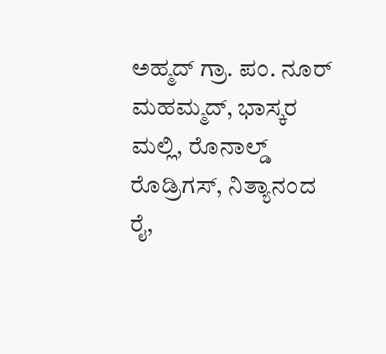ಅಹ್ಮದ್ ಗ್ರಾ. ಪಂ. ನೂರ್ ಮಹಮ್ಮದ್, ಭಾಸ್ಕರ ಮಲ್ಲಿ, ರೊನಾಲ್ಡ್ ರೊಡ್ರಿಗಸ್, ನಿತ್ಯಾನಂದ ರೈ,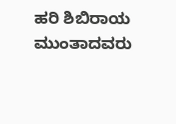ಹರಿ ಶಿಬಿರಾಯ ಮುಂತಾದವರು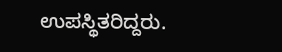ಉಪಸ್ಥಿತರಿದ್ದರು.